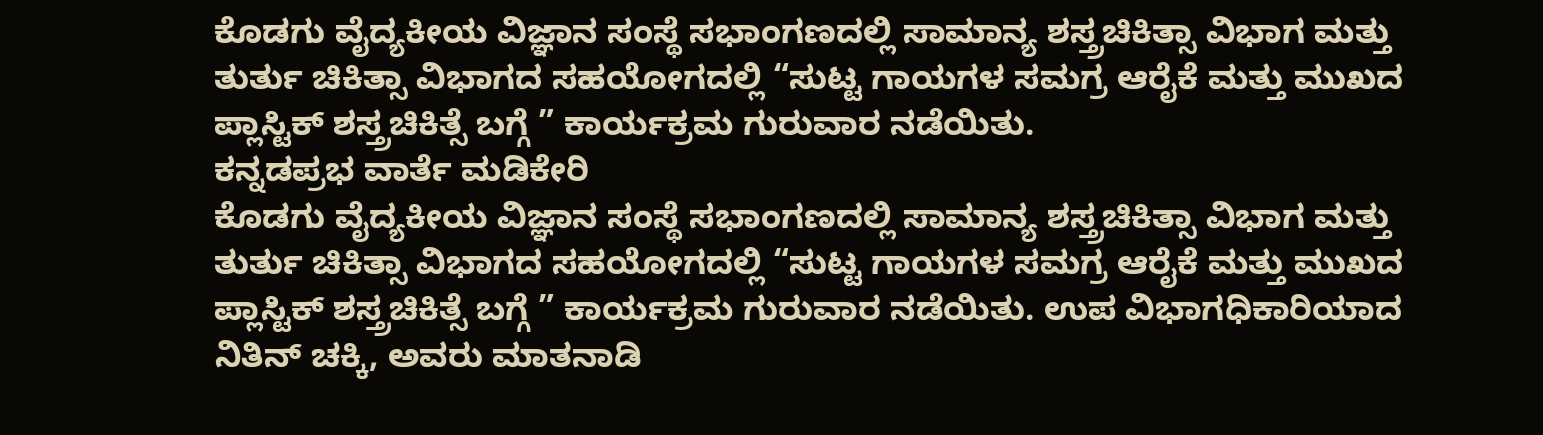ಕೊಡಗು ವೈದ್ಯಕೀಯ ವಿಜ್ಞಾನ ಸಂಸ್ಥೆ ಸಭಾಂಗಣದಲ್ಲಿ ಸಾಮಾನ್ಯ ಶಸ್ತ್ರಚಿಕಿತ್ಸಾ ವಿಭಾಗ ಮತ್ತು ತುರ್ತು ಚಿಕಿತ್ಸಾ ವಿಭಾಗದ ಸಹಯೋಗದಲ್ಲಿ “ಸುಟ್ಟ ಗಾಯಗಳ ಸಮಗ್ರ ಆರೈಕೆ ಮತ್ತು ಮುಖದ ಪ್ಲಾಸ್ಟಿಕ್ ಶಸ್ತ್ರಚಿಕಿತ್ಸೆ ಬಗ್ಗೆ ” ಕಾರ್ಯಕ್ರಮ ಗುರುವಾರ ನಡೆಯಿತು.
ಕನ್ನಡಪ್ರಭ ವಾರ್ತೆ ಮಡಿಕೇರಿ
ಕೊಡಗು ವೈದ್ಯಕೀಯ ವಿಜ್ಞಾನ ಸಂಸ್ಥೆ ಸಭಾಂಗಣದಲ್ಲಿ ಸಾಮಾನ್ಯ ಶಸ್ತ್ರಚಿಕಿತ್ಸಾ ವಿಭಾಗ ಮತ್ತು ತುರ್ತು ಚಿಕಿತ್ಸಾ ವಿಭಾಗದ ಸಹಯೋಗದಲ್ಲಿ “ಸುಟ್ಟ ಗಾಯಗಳ ಸಮಗ್ರ ಆರೈಕೆ ಮತ್ತು ಮುಖದ ಪ್ಲಾಸ್ಟಿಕ್ ಶಸ್ತ್ರಚಿಕಿತ್ಸೆ ಬಗ್ಗೆ ” ಕಾರ್ಯಕ್ರಮ ಗುರುವಾರ ನಡೆಯಿತು. ಉಪ ವಿಭಾಗಧಿಕಾರಿಯಾದ ನಿತಿನ್ ಚಕ್ಕಿ, ಅವರು ಮಾತನಾಡಿ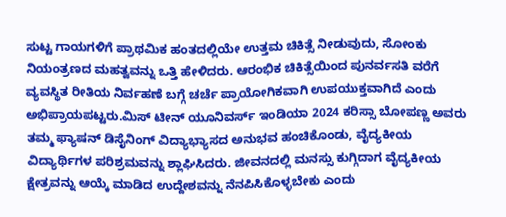ಸುಟ್ಟ ಗಾಯಗಳಿಗೆ ಪ್ರಾಥಮಿಕ ಹಂತದಲ್ಲಿಯೇ ಉತ್ತಮ ಚಿಕಿತ್ಸೆ ನೀಡುವುದು, ಸೋಂಕು ನಿಯಂತ್ರಣದ ಮಹತ್ವವನ್ನು ಒತ್ತಿ ಹೇಳಿದರು. ಆರಂಭಿಕ ಚಿಕಿತ್ಸೆಯಿಂದ ಪುನರ್ವಸತಿ ವರೆಗೆ ವ್ಯವಸ್ಥಿತ ರೀತಿಯ ನಿರ್ವಹಣೆ ಬಗ್ಗೆ ಚರ್ಚೆ ಪ್ರಾಯೋಗಿಕವಾಗಿ ಉಪಯುಕ್ತವಾಗಿದೆ ಎಂದು ಅಭಿಪ್ರಾಯಪಟ್ಟರು.ಮಿಸ್ ಟೀನ್ ಯೂನಿವರ್ಸ್ ಇಂಡಿಯಾ 2024 ಕರಿಸ್ಸಾ ಬೋಪಣ್ಣ ಅವರು ತಮ್ಮ ಫ್ಯಾಷನ್ ಡಿಸೈನಿಂಗ್ ವಿದ್ಯಾಭ್ಯಾಸದ ಅನುಭವ ಹಂಚಿಕೊಂಡು, ವೈದ್ಯಕೀಯ ವಿದ್ಯಾರ್ಥಿಗಳ ಪರಿಶ್ರಮವನ್ನು ಶ್ಲಾಘಿಸಿದರು. ಜೀವನದಲ್ಲಿ ಮನಸ್ಸು ಕುಗ್ಗಿದಾಗ ವೈದ್ಯಕೀಯ ಕ್ಷೇತ್ರವನ್ನು ಆಯ್ಕೆ ಮಾಡಿದ ಉದ್ದೇಶವನ್ನು ನೆನಪಿಸಿಕೊಳ್ಳಬೇಕು ಎಂದು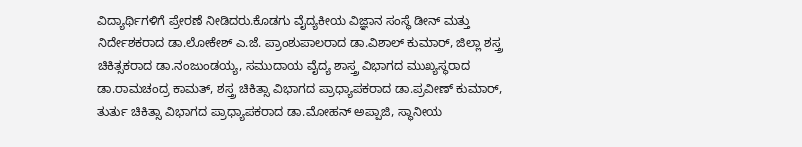ವಿದ್ಯಾರ್ಥಿಗಳಿಗೆ ಪ್ರೇರಣೆ ನೀಡಿದರು.ಕೊಡಗು ವೈದ್ಯಕೀಯ ವಿಜ್ಞಾನ ಸಂಸ್ಥೆ ಡೀನ್ ಮತ್ತು ನಿರ್ದೇಶಕರಾದ ಡಾ.ಲೋಕೇಶ್ ಎ.ಜೆ. ಪ್ರಾಂಶುಪಾಲರಾದ ಡಾ.ವಿಶಾಲ್ ಕುಮಾರ್, ಜಿಲ್ಲಾ ಶಸ್ತ್ರ ಚಿಕಿತ್ಸಕರಾದ ಡಾ.ನಂಜುಂಡಯ್ಯ, ಸಮುದಾಯ ವೈದ್ಯ ಶಾಸ್ತ್ರ ವಿಭಾಗದ ಮುಖ್ಯಸ್ಥರಾದ ಡಾ.ರಾಮಚಂದ್ರ ಕಾಮತ್, ಶಸ್ತ್ರ ಚಿಕಿತ್ಸಾ ವಿಭಾಗದ ಪ್ರಾಧ್ಯಾಪಕರಾದ ಡಾ.ಪ್ರವೀಣ್ ಕುಮಾರ್, ತುರ್ತು ಚಿಕಿತ್ಸಾ ವಿಭಾಗದ ಪ್ರಾಧ್ಯಾಪಕರಾದ ಡಾ.ಮೋಹನ್ ಅಪ್ಪಾಜಿ, ಸ್ಥಾನೀಯ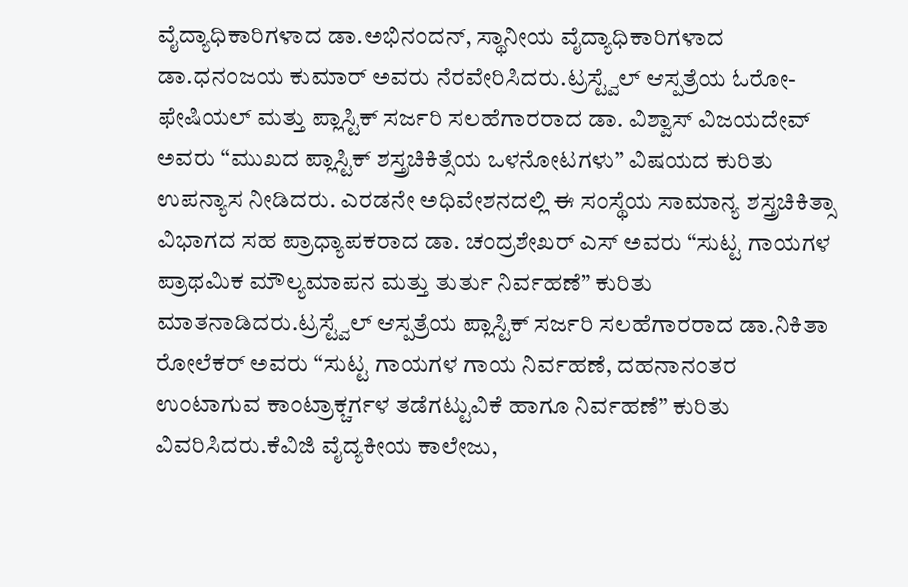ವೈದ್ಯಾಧಿಕಾರಿಗಳಾದ ಡಾ.ಅಭಿನಂದನ್, ಸ್ಥಾನೀಯ ವೈದ್ಯಾಧಿಕಾರಿಗಳಾದ ಡಾ.ಧನಂಜಯ ಕುಮಾರ್ ಅವರು ನೆರವೇರಿಸಿದರು.ಟ್ರಸ್ಟ್ವೆಲ್ ಆಸ್ಪತ್ರೆಯ ಓರೋ-ಫೇಷಿಯಲ್ ಮತ್ತು ಪ್ಲಾಸ್ಟಿಕ್ ಸರ್ಜರಿ ಸಲಹೆಗಾರರಾದ ಡಾ. ವಿಶ್ವಾಸ್ ವಿಜಯದೇವ್ ಅವರು “ಮುಖದ ಪ್ಲಾಸ್ಟಿಕ್ ಶಸ್ತ್ರಚಿಕಿತ್ಸೆಯ ಒಳನೋಟಗಳು” ವಿಷಯದ ಕುರಿತು ಉಪನ್ಯಾಸ ನೀಡಿದರು. ಎರಡನೇ ಅಧಿವೇಶನದಲ್ಲಿ ಈ ಸಂಸ್ಥೆಯ ಸಾಮಾನ್ಯ ಶಸ್ತ್ರಚಿಕಿತ್ಸಾ ವಿಭಾಗದ ಸಹ ಪ್ರಾಧ್ಯಾಪಕರಾದ ಡಾ. ಚಂದ್ರಶೇಖರ್ ಎಸ್ ಅವರು “ಸುಟ್ಟ ಗಾಯಗಳ ಪ್ರಾಥಮಿಕ ಮೌಲ್ಯಮಾಪನ ಮತ್ತು ತುರ್ತು ನಿರ್ವಹಣೆ” ಕುರಿತು ಮಾತನಾಡಿದರು.ಟ್ರಸ್ಟ್ವೆಲ್ ಆಸ್ಪತ್ರೆಯ ಪ್ಲಾಸ್ಟಿಕ್ ಸರ್ಜರಿ ಸಲಹೆಗಾರರಾದ ಡಾ.ನಿಕಿತಾ ರೋಲೆಕರ್ ಅವರು “ಸುಟ್ಟ ಗಾಯಗಳ ಗಾಯ ನಿರ್ವಹಣೆ, ದಹನಾನಂತರ ಉಂಟಾಗುವ ಕಾಂಟ್ರಾಕ್ಚರ್ಗಳ ತಡೆಗಟ್ಟುವಿಕೆ ಹಾಗೂ ನಿರ್ವಹಣೆ” ಕುರಿತು ವಿವರಿಸಿದರು.ಕೆವಿಜಿ ವೈದ್ಯಕೀಯ ಕಾಲೇಜು,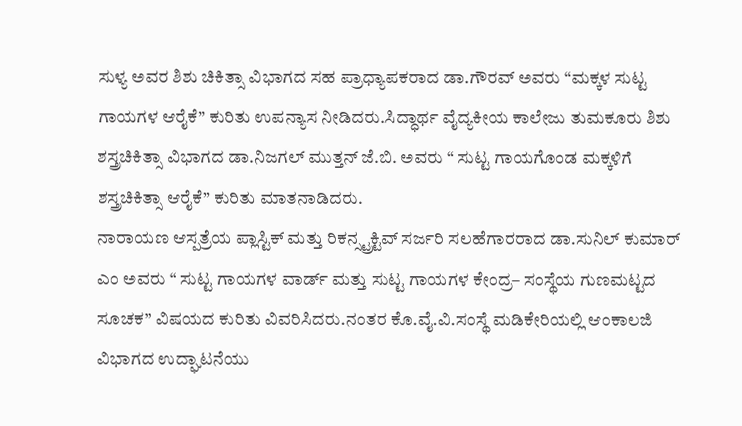ಸುಳ್ಯ ಅವರ ಶಿಶು ಚಿಕಿತ್ಸಾ ವಿಭಾಗದ ಸಹ ಪ್ರಾಧ್ಯಾಪಕರಾದ ಡಾ.ಗೌರವ್ ಅವರು “ಮಕ್ಕಳ ಸುಟ್ಟ ಗಾಯಗಳ ಆರೈಕೆ” ಕುರಿತು ಉಪನ್ಯಾಸ ನೀಡಿದರು.ಸಿದ್ಧಾರ್ಥ ವೈದ್ಯಕೀಯ ಕಾಲೇಜು ತುಮಕೂರು ಶಿಶು ಶಸ್ತ್ರಚಿಕಿತ್ಸಾ ವಿಭಾಗದ ಡಾ.ನಿಜಗಲ್ ಮುತ್ತನ್ ಜೆ.ಬಿ. ಅವರು “ ಸುಟ್ಟ ಗಾಯಗೊಂಡ ಮಕ್ಕಳಿಗೆ ಶಸ್ತ್ರಚಿಕಿತ್ಸಾ ಆರೈಕೆ” ಕುರಿತು ಮಾತನಾಡಿದರು.
ನಾರಾಯಣ ಆಸ್ಪತ್ರೆಯ ಪ್ಲಾಸ್ಟಿಕ್ ಮತ್ತು ರಿಕನ್ಸ್ಟ್ರಕ್ಟಿವ್ ಸರ್ಜರಿ ಸಲಹೆಗಾರರಾದ ಡಾ.ಸುನಿಲ್ ಕುಮಾರ್ ಎಂ ಅವರು “ ಸುಟ್ಟ ಗಾಯಗಳ ವಾರ್ಡ್ ಮತ್ತು ಸುಟ್ಟ ಗಾಯಗಳ ಕೇಂದ್ರ– ಸಂಸ್ಥೆಯ ಗುಣಮಟ್ಟದ ಸೂಚಕ” ವಿಷಯದ ಕುರಿತು ವಿವರಿಸಿದರು.ನಂತರ ಕೊ.ವೈ.ವಿ.ಸಂಸ್ಥೆ ಮಡಿಕೇರಿಯಲ್ಲಿ ಆಂಕಾಲಜಿ ವಿಭಾಗದ ಉದ್ಘಾಟನೆಯು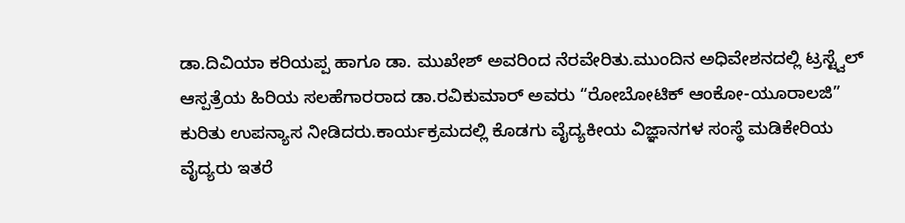ಡಾ.ದಿವಿಯಾ ಕರಿಯಪ್ಪ ಹಾಗೂ ಡಾ. ಮುಖೇಶ್ ಅವರಿಂದ ನೆರವೇರಿತು.ಮುಂದಿನ ಅಧಿವೇಶನದಲ್ಲಿ ಟ್ರಸ್ಟ್ವೆಲ್ ಆಸ್ಪತ್ರೆಯ ಹಿರಿಯ ಸಲಹೆಗಾರರಾದ ಡಾ.ರವಿಕುಮಾರ್ ಅವರು “ರೋಬೋಟಿಕ್ ಆಂಕೋ-ಯೂರಾಲಜಿ” ಕುರಿತು ಉಪನ್ಯಾಸ ನೀಡಿದರು.ಕಾರ್ಯಕ್ರಮದಲ್ಲಿ ಕೊಡಗು ವೈದ್ಯಕೀಯ ವಿಜ್ಞಾನಗಳ ಸಂಸ್ಥೆ ಮಡಿಕೇರಿಯ ವೈದ್ಯರು ಇತರೆ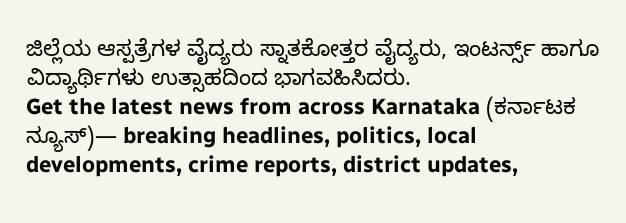ಜಿಲ್ಲೆಯ ಆಸ್ಪತ್ರೆಗಳ ವೈದ್ಯರು ಸ್ನಾತಕೋತ್ತರ ವೈದ್ಯರು, ಇಂಟರ್ನ್ಸ್ ಹಾಗೂ ವಿದ್ಯಾರ್ಥಿಗಳು ಉತ್ಸಾಹದಿಂದ ಭಾಗವಹಿಸಿದರು.
Get the latest news from across Karnataka (ಕರ್ನಾಟಕ ನ್ಯೂಸ್)— breaking headlines, politics, local developments, crime reports, district updates,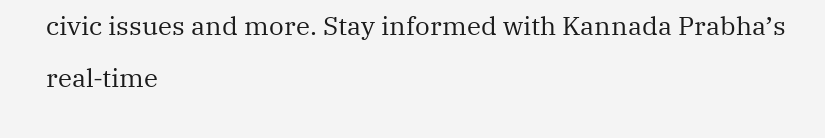civic issues and more. Stay informed with Kannada Prabha’s real‑time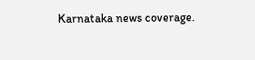Karnataka news coverage.